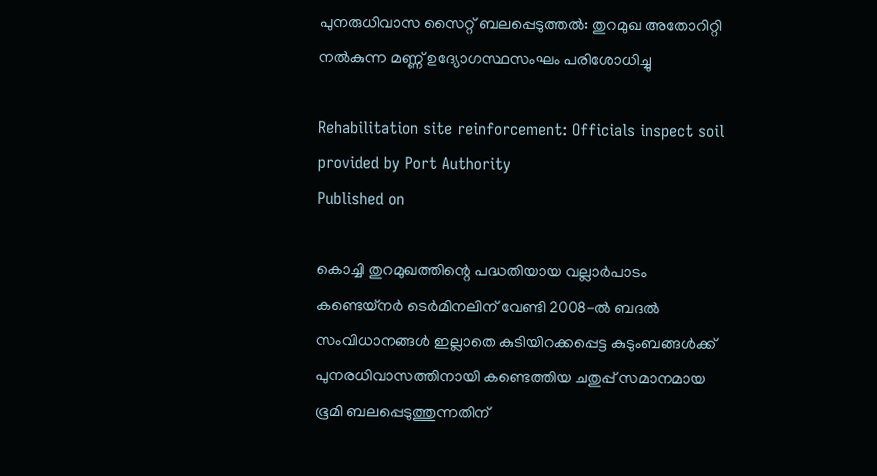പുനരുധിവാസ സൈറ്റ് ബലപ്പെടുത്തൽ: തുറമുഖ അതോറിറ്റി നൽകുന്ന മണ്ണ് ഉദ്യോഗസ്ഥസംഘം പരിശോധിച്ചു

Rehabilitation site reinforcement: Officials inspect soil provided by Port Authority
Published on

കൊച്ചി തുറമുഖത്തിന്റെ പദ്ധതിയായ വല്ലാർപാടം കണ്ടെയ്നർ ടെർമിനലിന് വേണ്ടി 2008-ൽ ബദൽ സംവിധാനങ്ങൾ ഇല്ലാതെ കുടിയിറക്കപ്പെട്ട കുടുംബങ്ങൾക്ക് പുനരധിവാസത്തിനായി കണ്ടെത്തിയ ചതുപ്പ് സമാനമായ ഭൂമി ബലപ്പെടുത്തുന്നതിന്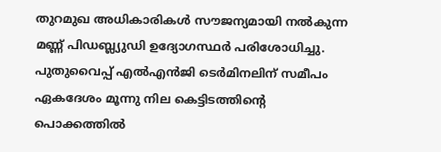തുറമുഖ അധികാരികൾ സൗജന്യമായി നൽകുന്ന മണ്ണ് പിഡബ്ല്യുഡി ഉദ്യോഗസ്ഥർ പരിശോധിച്ചു. പുതുവൈപ്പ് എൽഎൻജി ടെർമിനലിന് സമീപം ഏകദേശം മൂന്നു നില കെട്ടിടത്തിന്റെ പൊക്കത്തിൽ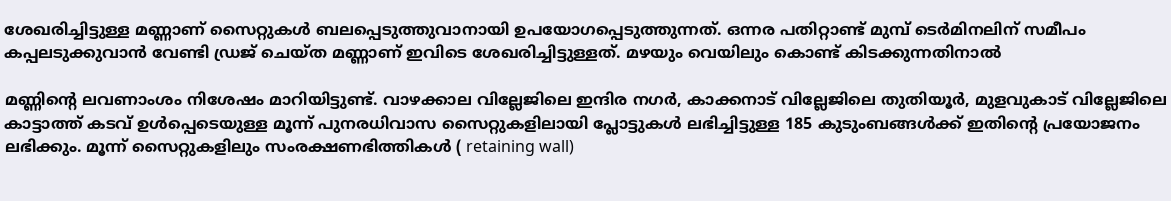ശേഖരിച്ചിട്ടുള്ള മണ്ണാണ് സൈറ്റുകൾ ബലപ്പെടുത്തുവാനായി ഉപയോഗപ്പെടുത്തുന്നത്. ഒന്നര പതിറ്റാണ്ട് മുമ്പ് ടെർമിനലിന് സമീപം കപ്പലടുക്കുവാൻ വേണ്ടി ഡ്രജ് ചെയ്ത മണ്ണാണ് ഇവിടെ ശേഖരിച്ചിട്ടുള്ളത്. മഴയും വെയിലും കൊണ്ട് കിടക്കുന്നതിനാൽ

മണ്ണിൻ്റെ ലവണാംശം നിശേഷം മാറിയിട്ടുണ്ട്. വാഴക്കാല വില്ലേജിലെ ഇന്ദിര നഗർ, കാക്കനാട് വില്ലേജിലെ തുതിയൂർ, മുളവുകാട് വില്ലേജിലെ കാട്ടാത്ത് കടവ് ഉൾപ്പെടെയുള്ള മൂന്ന് പുനരധിവാസ സൈറ്റുകളിലായി പ്ലോട്ടുകൾ ലഭിച്ചിട്ടുള്ള 185 കുടുംബങ്ങൾക്ക് ഇതിൻ്റെ പ്രയോജനം ലഭിക്കും. മൂന്ന് സൈറ്റുകളിലും സംരക്ഷണഭിത്തികൾ ( retaining wall)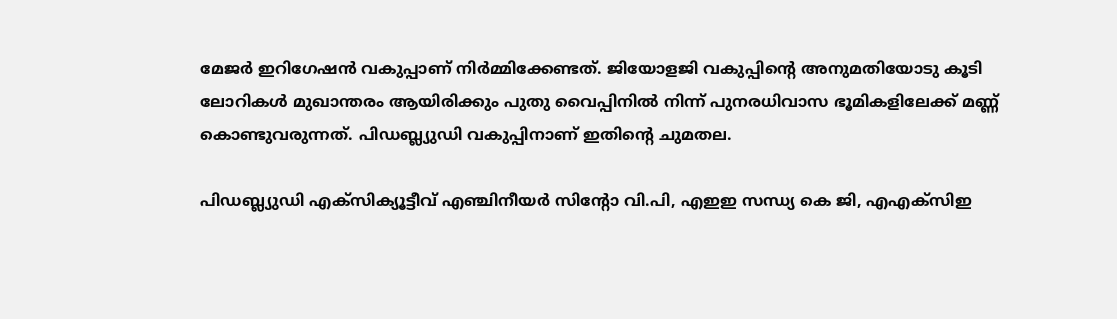മേജർ ഇറിഗേഷൻ വകുപ്പാണ് നിർമ്മിക്കേണ്ടത്. ജിയോളജി വകുപ്പിന്റെ അനുമതിയോടു കൂടി ലോറികൾ മുഖാന്തരം ആയിരിക്കും പുതു വൈപ്പിനിൽ നിന്ന് പുനരധിവാസ ഭൂമികളിലേക്ക് മണ്ണ് കൊണ്ടുവരുന്നത്. പിഡബ്ല്യുഡി വകുപ്പിനാണ് ഇതിൻ്റെ ചുമതല.

പിഡബ്ല്യുഡി എക്സിക്യൂട്ടീവ് എഞ്ചിനീയർ സിന്റോ വി.പി, എഇഇ സന്ധ്യ കെ ജി, എഎക്സിഇ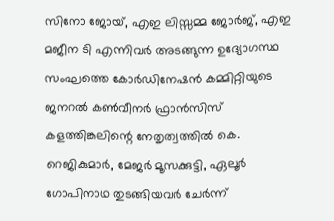സിനോ ജോയ്, എഇ ലിസ്സമ്മ ജോർജ്, എഇ മജീന ടി എന്നിവർ അടങ്ങുന്ന ഉദ്യോഗസ്ഥ സംഘത്തെ കോർഡിനേഷൻ കമ്മിറ്റിയുടെ ജനറൽ കൺവീനർ ഫ്രാൻസിസ് കളത്തിങ്കലിന്റെ നേതൃത്വത്തിൽ കെ. റെജികുമാർ, മേജർ മൂസക്കുട്ടി, ഏലൂർ ഗോപിനാഥ തുടങ്ങിയവർ ചേർന്ന്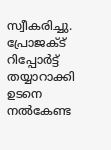സ്വീകരിച്ചു. പ്രോജക്ട് റിപ്പോർട്ട് തയ്യാറാക്കി ഉടനെ നൽകേണ്ട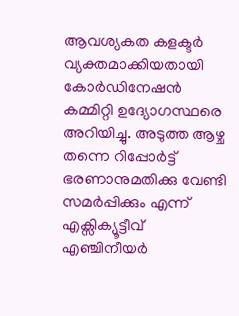ആവശ്യകത കളക്ടർ വ്യക്തമാക്കിയതായി കോർഡിനേഷൻ കമ്മിറ്റി ഉദ്യോഗസ്ഥരെ അറിയിച്ചു. അടുത്ത ആഴ്ച തന്നെ റിപ്പോർട്ട് ഭരണാനുമതിക്കു വേണ്ടി സമർപ്പിക്കും എന്ന് എക്സിക്യൂട്ടീവ് എഞ്ചിനീയർ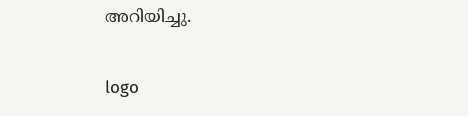അറിയിച്ചു.

logo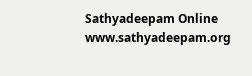Sathyadeepam Online
www.sathyadeepam.org